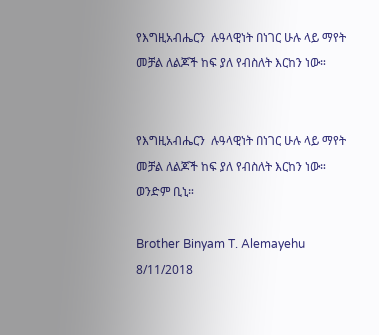የእግዚአብሔርን  ሉዓላዊነት በነገር ሁሉ ላይ ማየት መቻል ለልጆች ከፍ ያለ የብስለት እርከን ነው።


የእግዚአብሔርን  ሉዓላዊነት በነገር ሁሉ ላይ ማየት መቻል ለልጆች ከፍ ያለ የብስለት እርከን ነው። ወንድም ቢኒ።

Brother Binyam T. Alemayehu 8/11/2018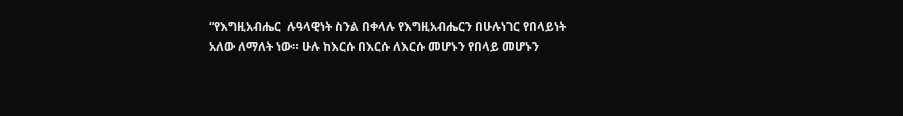“የእግዚአብሔር  ሉዓላዊነት ስንል በቀላሉ የእግዚአብሔርን በሁሉነገር የበላይነት አለው ለማለት ነው። ሁሉ ከእርሱ በእርሱ ለእርሱ መሆኑን የበላይ መሆኑን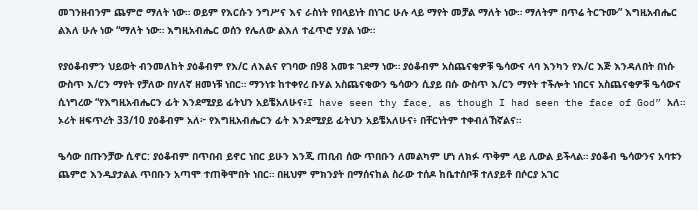መገንዘብንም ጨምሮ ማለት ነው። ወይም የእርሱን ንግሥና እና ራስነት የበላይነት በነገር ሁሉ ላይ ማየት መቻል ማለት ነው። ማለትም በጥሬ ትርጉሙ” እግዚአብሔር  ልእለ ሁሉ ነው “ማለት ነው። እግዚአብሔር ወሰን የሌለው ልእለ ተፈጥሮ ሃያል ነው።

የያዕቆብምን ህይወት ብንመለከት ያዕቆብም የእ/ር ለእልና የገባው በ98 አመቱ ገደማ ነው። ያዕቆብም አስጨናቂዎቹ ዔሳውና ላባ እንካን የእ/ር እጅ እንዳለበት በነሱ ውስጥ እ/ርን ማየት የቻለው በሃለኛ ዘመነቹ ነበር። ማንነቱ ከተቀየረ ቡሃል አስጨናቂውን ዔሳውን ሲያይ በሱ ውስጥ እ/ርን ማየት ተችሎት ነበርና አስጨናቂዎቹ ዔሳውና ሲነግረው “የእግዚአብሔርን ፊት እንደሚያይ ፊትህን አይቼአለሁና፥I have seen thy face, as though I had seen the face of God” አለ። ኦሪት ዘፍጥረት 33/10 ያዕቆብም አለ፦ የእግዚአብሔርን ፊት እንደሚያይ ፊትህን አይቼአለሁና፥ በቸርነትም ተቀብለኸኛልና።

ዔሳው በጡንቻው ሲኖር: ያዕቆብም በጥበብ ይኖር ነበር ይሁን እንጂ ጠቢብ ሰው ጥበቡን ለመልካም ሆነ ለክፉ ጥቅም ላይ ሊውል ይችላል። ያዕቆብ ዔሳውንና አባቱን ጨምሮ እንዲያታልል ጥበቡን አጣሞ ተጠቅሞበት ነበር። በዚህም ምክንያት በማሰናከል ስራው ተሰዶ ከቤተሰቦቹ ተለያይቶ በሶርያ አገር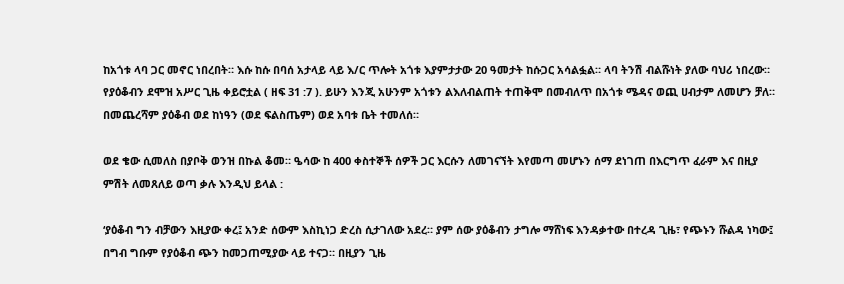ከአጎቱ ላባ ጋር መኖር ነበረበት። እሱ ከሱ በባሰ አታላይ ላይ እ/ር ጥሎት አጎቱ እያምታታው 20 ዓመታት ከሱጋር አሳልፏል። ላባ ትንሽ ብልሹነት ያለው ባህሪ ነበረው። የያዕቆብን ደሞዝ አሥር ጊዜ ቀይሮቷል ( ዘፍ 31 :7 ). ይሁን እንጂ አሁንም አጎቱን ልእለብልጠት ተጠቅሞ በመብለጥ በአጎቱ ሜዳና ወጪ ሀብታም ለመሆን ቻለ። በመጨረሻም ያዕቆብ ወደ ከነዓን (ወደ ፍልስጤም) ወደ አባቱ ቤት ተመለሰ።

ወደ ቄው ሲመለስ በያቦቅ ወንዝ በኩል ቆመ። ዔሳው ከ 400 ቀስተኞች ሰዎች ጋር እርሱን ለመገናኘት እየመጣ መሆኑን ሰማ ደነገጠ በእርግጥ ፈራም እና በዚያ ምሽት ለመጸለይ ወጣ ቃሉ እንዲህ ይላል :

‘ያዕቆብ ግን ብቻውን እዚያው ቀረ፤ አንድ ሰውም እስኪነጋ ድረስ ሲታገለው አደረ። ያም ሰው ያዕቆብን ታግሎ ማሸነፍ እንዳቃተው በተረዳ ጊዜ፣ የጭኑን ሹልዳ ነካው፤ በግብ ግቡም የያዕቆብ ጭን ከመጋጠሚያው ላይ ተናጋ። በዚያን ጊዜ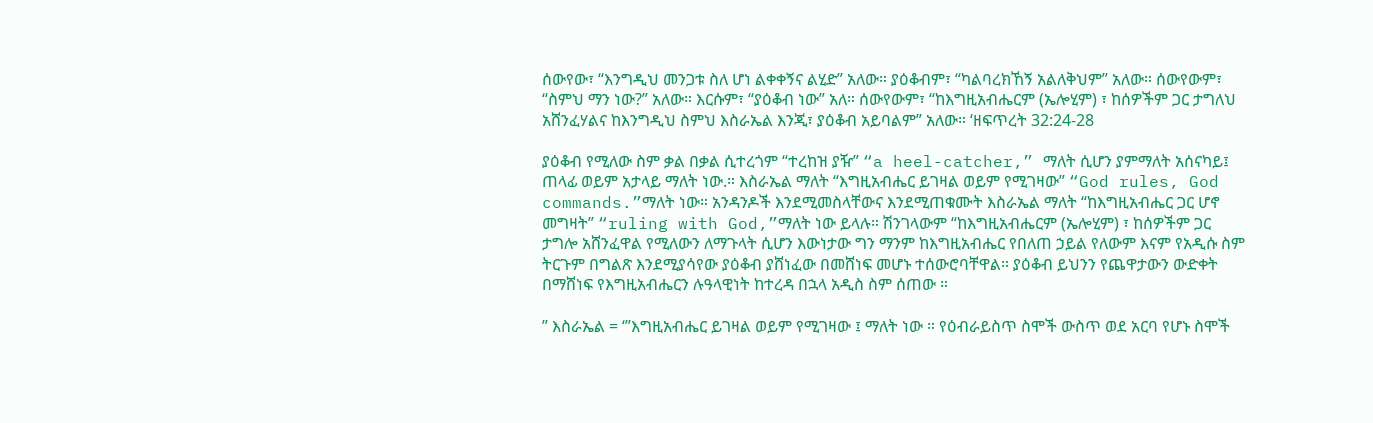ሰውየው፣ “እንግዲህ መንጋቱ ስለ ሆነ ልቀቀኝና ልሂድ” አለው። ያዕቆብም፣ “ካልባረክኸኝ አልለቅህም” አለው። ሰውየውም፣ “ስምህ ማን ነው?” አለው። እርሱም፣ “ያዕቆብ ነው” አለ። ሰውየውም፣ “ከእግዚአብሔርም (ኤሎሂም) ፣ ከሰዎችም ጋር ታግለህ አሸንፈሃልና ከእንግዲህ ስምህ እስራኤል እንጂ፣ ያዕቆብ አይባልም” አለው። ‘ዘፍጥረት 32:24-28

ያዕቆብ የሚለው ስም ቃል በቃል ሲተረጎም “ተረከዝ ያዥ” “a heel-catcher,” ማለት ሲሆን ያምማለት አሰናካይ፤ ጠላፊ ወይም አታላይ ማለት ነው.። እስራኤል ማለት “እግዚአብሔር ይገዛል ወይም የሚገዛው” “God rules, God commands.”ማለት ነው። አንዳንዶች እንደሚመስላቸውና እንደሚጠቁሙት እስራኤል ማለት “ከእግዚአብሔር ጋር ሆኖ መግዛት” “ruling with God,”ማለት ነው ይላሉ። ሽንገላውም “ከእግዚአብሔርም (ኤሎሂም) ፣ ከሰዎችም ጋር ታግሎ አሸንፈዋል የሚለውን ለማጉላት ሲሆን እውነታው ግን ማንም ከእግዚአብሔር የበለጠ ኃይል የለውም እናም የአዲሱ ስም ትርጉም በግልጽ እንደሚያሳየው ያዕቆብ ያሸነፈው በመሸነፍ መሆኑ ተሰውሮባቸዋል። ያዕቆብ ይህንን የጨዋታውን ውድቀት በማሸነፍ የእግዚአብሔርን ሉዓላዊነት ከተረዳ በኋላ አዲስ ስም ሰጠው ።

” እስራኤል = ‘”እግዚአብሔር ይገዛል ወይም የሚገዛው ፤ ማለት ነው ። የዕብራይስጥ ስሞች ውስጥ ወደ አርባ የሆኑ ስሞች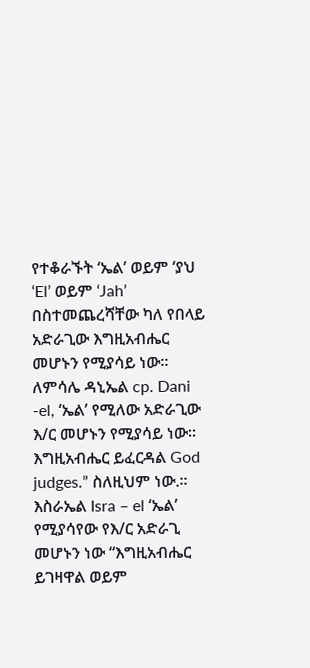የተቆራኙት ‘ኤል’ ወይም ‘ያህ ‘El’ ወይም ‘Jah’ በስተመጨረሻቸው ካለ የበላይ አድራጊው እግዚአብሔር መሆኑን የሚያሳይ ነው። ለምሳሌ ዳኒኤል cp. Dani -el, ‘ኤል’ የሚለው አድራጊው እ/ር መሆኑን የሚያሳይ ነው። እግዚአብሔር ይፈርዳል God judges.” ስለዚህም ነው.። እስራኤል Isra – el ‘ኤል’ የሚያሳየው የእ/ር አድራጊ መሆኑን ነው “እግዚአብሔር ይገዛዋል ወይም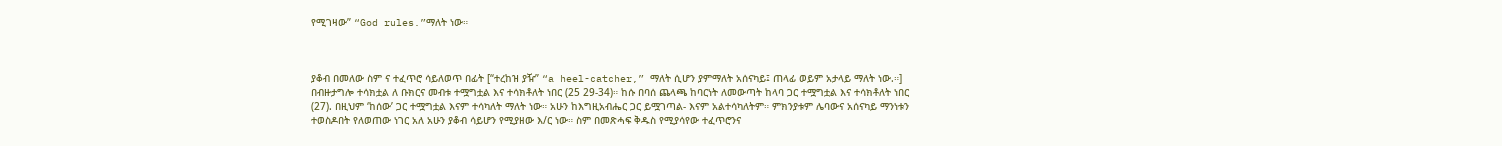የሚገዛው” “God rules.”ማለት ነው።



ያቆብ በመለው ስም ና ተፈጥሮ ሳይለወጥ በፊት [“ተረከዝ ያዥ” “a heel-catcher,” ማለት ሲሆን ያምማለት አሰናካይ፤ ጠላፊ ወይም አታላይ ማለት ነው.።] በብዙታግሎ ተሳክቷል ለ ቡክርና መብቱ ተሟግቷል እና ተሳክቶለት ነበር (25 29-34)። ከሱ በባሰ ጨላጫ ከባርነት ለመውጣት ከላባ ጋር ተሟግቷል እና ተሳክቶለት ነበር (27). በዚህም ‘ከሰው’ ጋር ተሟግቷል እናም ተሳካለት ማለት ነው። አሁን ከእግዚአብሔር ጋር ይሟገጣል- እናም አልተሳካለትም። ምክንያቱም ሌባውና አሰናካይ ማንነቱን ተወስዶበት የለወጠው ነገር አለ አሁን ያቆብ ሳይሆን የሚያዘው እ/ር ነው። ስም በመጽሓፍ ቅዱስ የሚያሳየው ተፈጥሮንና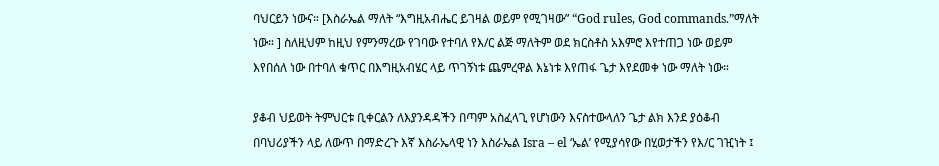ባህርይን ነውና። [እስራኤል ማለት “እግዚአብሔር ይገዛል ወይም የሚገዛው” “God rules, God commands.”ማለት ነው። ] ስለዚህም ከዚህ የምንማረው የገባው የተባለ የእ/ር ልጅ ማለትም ወደ ክርስቶስ አእምሮ እየተጠጋ ነው ወይም እየበሰለ ነው በተባለ ቁጥር በእግዚአብሄር ላይ ጥገኝነቱ ጨምረዋል እኔነቱ እየጠፋ ጌታ እየደመቀ ነው ማለት ነው።

ያቆብ ህይወት ትምህርቱ ቢቀርልን ለእያንዳዳችን በጣም አስፈላጊ የሆነውን እናስተውላለን ጌታ ልክ እንደ ያዕቆብ በባህሪያችን ላይ ለውጥ በማድረጉ እኛ እስራኤላዊ ነን እስራኤል Isra – el ‘ኤል’ የሚያሳየው በሂወታችን የእ/ር ገዢነት ፤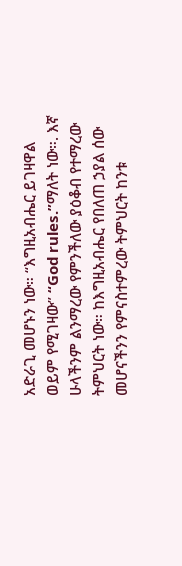አድራጊ መሆኑን ነው። “እግዚአብሔር ይገዛዋል ወይም የሚገዛው” “God rules.”ማለት ነው።. እኛ ሁላችንም ልንማረው የምንችለው ያዕቆብ የተማረው ትምህርት ነው። ከእግዚአብሔር የበለጠ ኃያል ሰው መሆናችንን የምናስተምረው ትምህርት ከንቱ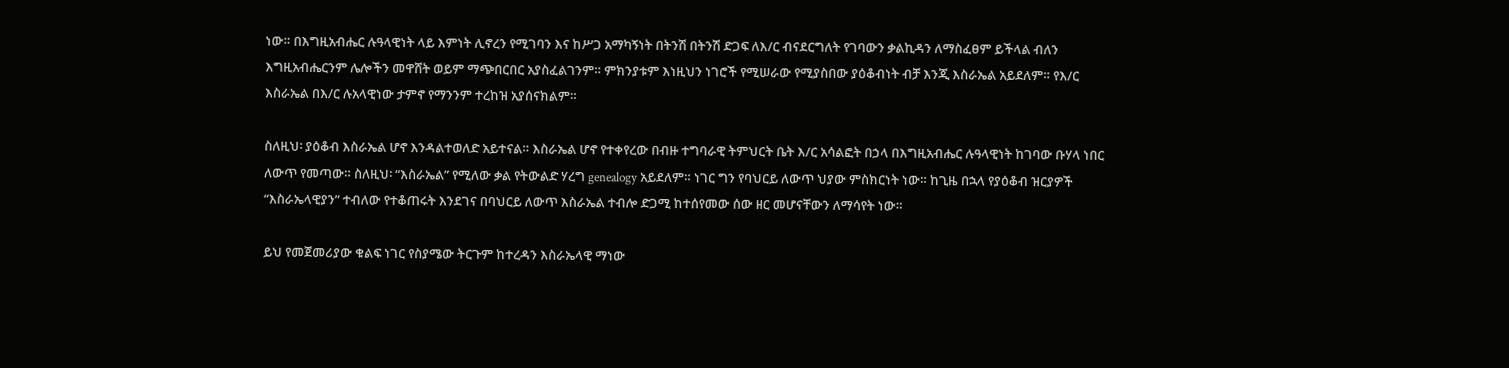ነው። በእግዚአብሔር ሉዓላዊነት ላይ እምነት ሊኖረን የሚገባን እና ከሥጋ አማካኝነት በትንሽ በትንሽ ድጋፍ ለእ/ር ብናደርግለት የገባውን ቃልኪዳን ለማስፈፀም ይችላል ብለን እግዚአብሔርንም ሌሎችን መዋሸት ወይም ማጭበርበር አያስፈልገንም። ምክንያቱም እነዚህን ነገሮች የሚሠራው የሚያስበው ያዕቆብነት ብቻ እንጂ እስራኤል አይደለም። የእ/ር እስራኤል በእ/ር ሉአላዊነው ታምኖ የማንንም ተረከዝ አያሰናክልም።

ስለዚህ፡ ያዕቆብ እስራኤል ሆኖ እንዳልተወለድ አይተናል። እስራኤል ሆኖ የተቀየረው በብዙ ተግባራዊ ትምህርት ቤት እ/ር አሳልፎት በኃላ በእግዚአብሔር ሉዓላዊነት ከገባው ቡሃላ ነበር ለውጥ የመጣው። ስለዚህ፡ “እስራኤል” የሚለው ቃል የትውልድ ሃረግ genealogy አይደለም። ነገር ግን የባህርይ ለውጥ ህያው ምስክርነት ነው። ከጊዜ በኋላ የያዕቆብ ዝርያዎች “እስራኤላዊያን” ተብለው የተቆጠሩት እንደገና በባህርይ ለውጥ እስራኤል ተብሎ ድጋሚ ከተሰየመው ሰው ዘር መሆናቸውን ለማሳየት ነው።

ይህ የመጀመሪያው ቁልፍ ነገር የስያሜው ትርጉም ከተረዳን እስራኤላዊ ማነው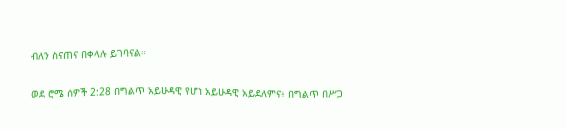ብለን ስናጠና በቀላሉ ይገባናል።

ወደ ሮሜ ሰዎች 2:28 በግልጥ አይሁዳዊ የሆነ አይሁዳዊ አይደለምና፥ በግልጥ በሥጋ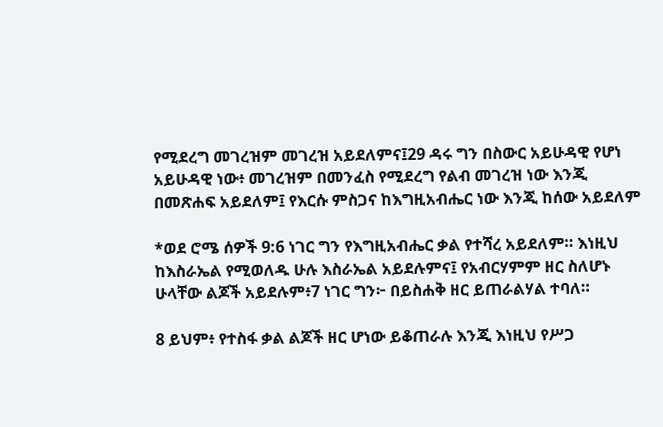የሚደረግ መገረዝም መገረዝ አይደለምና፤29 ዳሩ ግን በስውር አይሁዳዊ የሆነ አይሁዳዊ ነው፥ መገረዝም በመንፈስ የሚደረግ የልብ መገረዝ ነው እንጂ በመጽሐፍ አይደለም፤ የእርሱ ምስጋና ከእግዚአብሔር ነው እንጂ ከሰው አይደለም

*ወደ ሮሜ ሰዎች 9:6 ነገር ግን የእግዚአብሔር ቃል የተሻረ አይደለም። እነዚህ ከእስራኤል የሚወለዱ ሁሉ እስራኤል አይደሉምና፤ የአብርሃምም ዘር ስለሆኑ ሁላቸው ልጆች አይደሉም፥7 ነገር ግን፦ በይስሐቅ ዘር ይጠራልሃል ተባለ።

8 ይህም፥ የተስፋ ቃል ልጆች ዘር ሆነው ይቆጠራሉ እንጂ እነዚህ የሥጋ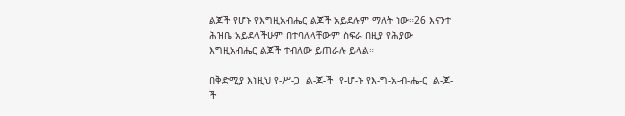ልጆች የሆኑ የእግዚአብሔር ልጆች አይደሉም ማለት ነው።26 እናንተ ሕዝቤ አይደላችሁም በተባለላቸውም ስፍራ በዚያ የሕያው እግዚአብሔር ልጆች ተብለው ይጠራሉ ይላል።

በቅድሚያ እነዚህ የ-ሥ-ጋ  ል-ጆ-ች  የ-ሆ-ኑ የእ-ግ-አ-ብ-ሔ-ር  ል-ጆ-ች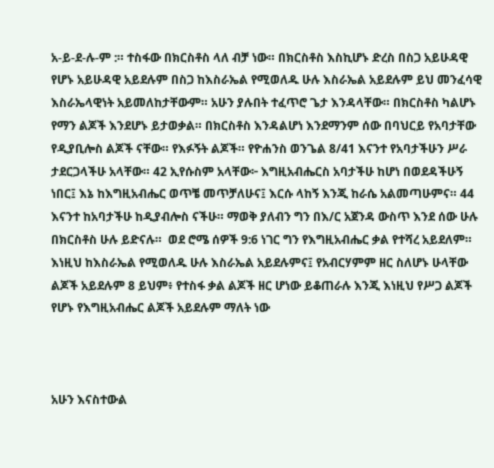አ-ይ-ደ-ሉ-ም :። ተስፋው በክርስቶስ ላለ ብቻ ነው። በክርስቶስ እስኪሆኑ ድረስ በስጋ አይሁዳዊ የሆኑ አይሁዳዊ አይደሉም በስጋ ከእስራኤል የሚወለዱ ሁሉ እስራኤል አይደሉም ይህ መንፈሳዊ እስራኤላዊነት አይመለከታቸውም። አሁን ያሉበት ተፈጥሮ ጌታ እንዳላቸው። በክርስቶስ ካልሆኑ የማን ልጆች እንደሆኑ ይታወቃል። በክርስቶስ እንዳልሆነ እንደማንም ሰው በባህርይ የአባታቸው የዲያቢሎስ ልጆች ናቸው። የእፉኝት ልጆች። የዮሐንስ ወንጌል 8/41 እናንተ የአባታችሁን ሥራ ታደርጋላችሁ አላቸው። 42 ኢየሱስም አላቸው፦ እግዚአብሔርስ አባታችሁ ከሆነ በወደዳችሁኝ ነበር፤ እኔ ከእግዚአብሔር ወጥቼ መጥቻለሁና፤ እርሱ ላከኝ እንጂ ከራሴ አልመጣሁምና። 44 እናንተ ከአባታችሁ ከዲያብሎስ ናችሁ። ማወቅ ያለብን ግን በእ/ር አጀንዳ ውስጥ እንደ ሰው ሁሉ በክርስቶስ ሁሉ ይድናሉ።  ወደ ሮሜ ሰዎች 9:6 ነገር ግን የእግዚአብሔር ቃል የተሻረ አይደለም። እነዚህ ከእስራኤል የሚወለዱ ሁሉ እስራኤል አይደሉምና፤ የአብርሃምም ዘር ስለሆኑ ሁላቸው ልጆች አይደሉም 8 ይህም፥ የተስፋ ቃል ልጆች ዘር ሆነው ይቆጠራሉ እንጂ እነዚህ የሥጋ ልጆች የሆኑ የእግዚአብሔር ልጆች አይደሉም ማለት ነው



አሁን እናስተውል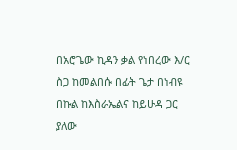በአሮጌው ኪዳን ቃል የነበረው እ/ር ስጋ ከመልበሱ በፊት ጌታ በነብዩ በኩል ከእስራኤልና ከይሁዳ ጋር ያለው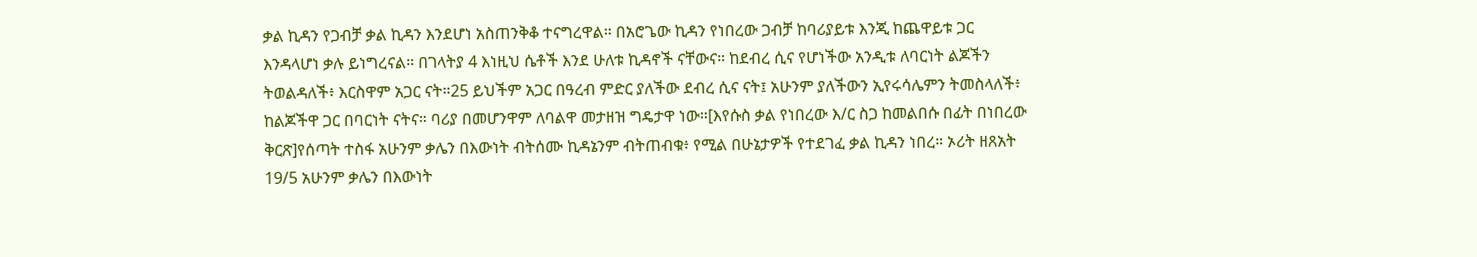ቃል ኪዳን የጋብቻ ቃል ኪዳን እንደሆነ አስጠንቅቆ ተናግረዋል። በአሮጌው ኪዳን የነበረው ጋብቻ ከባሪያይቱ እንጂ ከጨዋይቱ ጋር እንዳላሆነ ቃሉ ይነግረናል። በገላትያ 4 እነዚህ ሴቶች እንደ ሁለቱ ኪዳኖች ናቸውና። ከደብረ ሲና የሆነችው አንዲቱ ለባርነት ልጆችን ትወልዳለች፥ እርስዋም አጋር ናት።25 ይህችም አጋር በዓረብ ምድር ያለችው ደብረ ሲና ናት፤ አሁንም ያለችውን ኢየሩሳሌምን ትመስላለች፥ ከልጆችዋ ጋር በባርነት ናትና። ባሪያ በመሆንዋም ለባልዋ መታዘዝ ግዴታዋ ነው።[እየሱስ ቃል የነበረው እ/ር ስጋ ከመልበሱ በፊት በነበረው ቅርጽ]የሰጣት ተስፋ አሁንም ቃሌን በእውነት ብትሰሙ ኪዳኔንም ብትጠብቁ፥ የሚል በሁኔታዎች የተደገፈ ቃል ኪዳን ነበረ። ኦሪት ዘጸአት 19/5 አሁንም ቃሌን በእውነት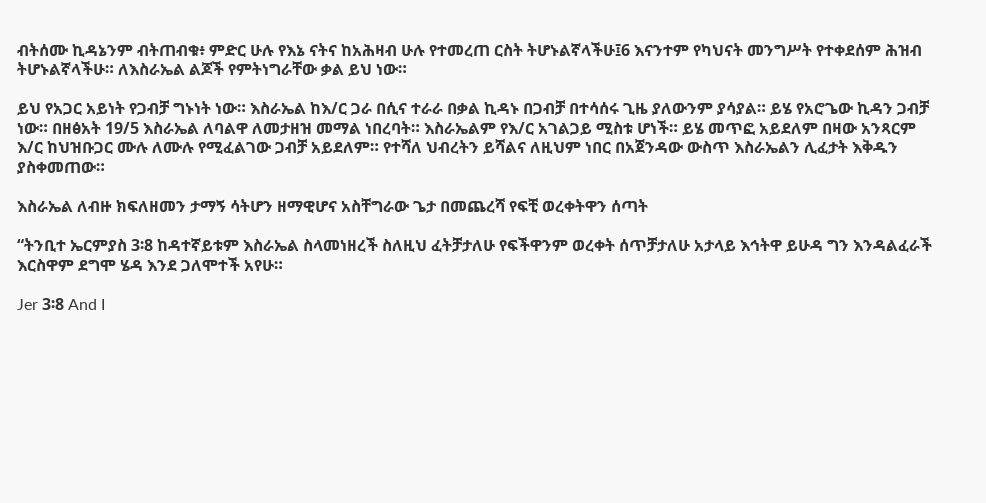ብትሰሙ ኪዳኔንም ብትጠብቁ፥ ምድር ሁሉ የእኔ ናትና ከአሕዛብ ሁሉ የተመረጠ ርስት ትሆኑልኛላችሁ፤6 እናንተም የካህናት መንግሥት የተቀደሰም ሕዝብ ትሆኑልኛላችሁ። ለእስራኤል ልጆች የምትነግራቸው ቃል ይህ ነው።

ይህ የአጋር አይነት የጋብቻ ግኑነት ነው። እስራኤል ከእ/ር ጋራ በሲና ተራራ በቃል ኪዳኑ በጋብቻ በተሳሰሩ ጊዜ ያለውንም ያሳያል። ይሄ የአሮጌው ኪዳን ጋብቻ ነው። በዘፅአት 19/5 እስራኤል ለባልዋ ለመታዘዝ መማል ነበረባት። እስራኤልም የእ/ር አገልጋይ ሚስቱ ሆነች። ይሄ መጥፎ አይደለም በዛው አንጻርም እ/ር ከህዝቡጋር ሙሉ ለሙሉ የሚፈልገው ጋብቻ አይደለም። የተሻለ ህብረትን ይሻልና ለዚህም ነበር በአጀንዳው ውስጥ እስራኤልን ሊፈታት እቅዱን ያስቀመጠው።

እስራኤል ለብዙ ክፍለዘመን ታማኝ ሳትሆን ዘማዊሆና አስቸግራው ጌታ በመጨረሻ የፍቺ ወረቀትዋን ሰጣት

“ትንቢተ ኤርምያስ 3፡8 ከዳተኛይቱም እስራኤል ስላመነዘረች ስለዚህ ፈትቻታለሁ የፍችዋንም ወረቀት ሰጥቻታለሁ አታላይ እኅትዋ ይሁዳ ግን እንዳልፈራች እርስዋም ደግሞ ሄዳ እንደ ጋለሞተች አየሁ።

Jer 3፡8 And I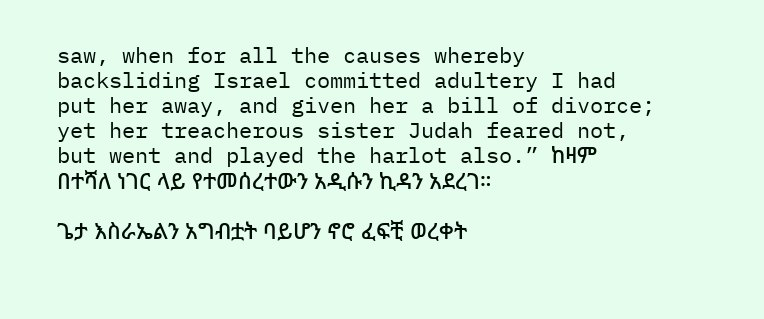saw, when for all the causes whereby backsliding Israel committed adultery I had put her away, and given her a bill of divorce; yet her treacherous sister Judah feared not, but went and played the harlot also.” ከዛም በተሻለ ነገር ላይ የተመሰረተውን አዲሱን ኪዳን አደረገ።

ጌታ እስራኤልን አግብቷት ባይሆን ኖሮ ፈፍቺ ወረቀት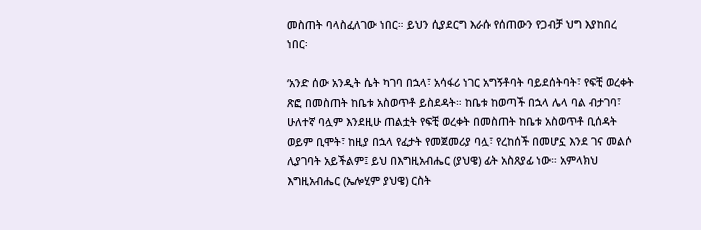መስጠት ባላስፈለገው ነበር። ይህን ሲያደርግ እራሱ የሰጠውን የጋብቻ ህግ እያከበረ ነበር፡

‘አንድ ሰው አንዲት ሴት ካገባ በኋላ፣ አሳፋሪ ነገር አግኝቶባት ባይደሰትባት፣ የፍቺ ወረቀት ጽፎ በመስጠት ከቤቱ አስወጥቶ ይስደዳት። ከቤቱ ከወጣች በኋላ ሌላ ባል ብታገባ፣ ሁለተኛ ባሏም እንደዚሁ ጠልቷት የፍቺ ወረቀት በመስጠት ከቤቱ አስወጥቶ ቢሰዳት ወይም ቢሞት፣ ከዚያ በኋላ የፈታት የመጀመሪያ ባሏ፣ የረከሰች በመሆኗ እንደ ገና መልሶ ሊያገባት አይችልም፤ ይህ በእግዚአብሔር (ያህዌ) ፊት አስጸያፊ ነው። አምላክህ እግዚአብሔር (ኤሎሂም ያህዌ) ርስት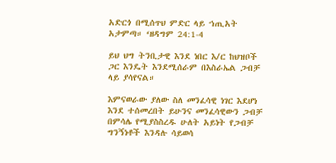አድርጎ በሚሰጥህ ምድር ላይ ኀጢአት አታምጣ። ‘ዘዳግም 24:1-4

ይህ ህግ ትንቢታዊ እንደ ነበር እ/ር ከህዝቦች ጋር እንዴት እንደሚሰራም በእስራኤል ጋብቻ ላይ ያሳየናል።

እምናወራው ያለው ስለ መንፈሳዊ ነገር እደሆነ እንደ ተሰመረበት ይሁንና መንፈሳዊውን ጋብቻ በምሳሌ የሚያስስረዱ ሁለት አይነት የጋብቻ ግንኝነቶች እንዳሉ ሳይወሳ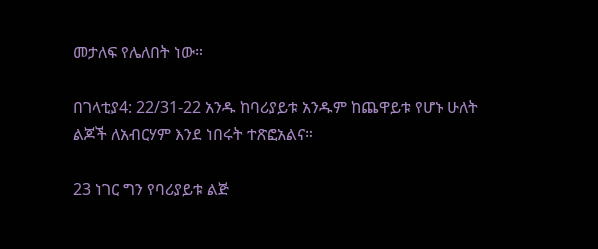መታለፍ የሌለበት ነው።

በገላቲያ4: 22/31-22 አንዱ ከባሪያይቱ አንዱም ከጨዋይቱ የሆኑ ሁለት ልጆች ለአብርሃም እንደ ነበሩት ተጽፎአልና።

23 ነገር ግን የባሪያይቱ ልጅ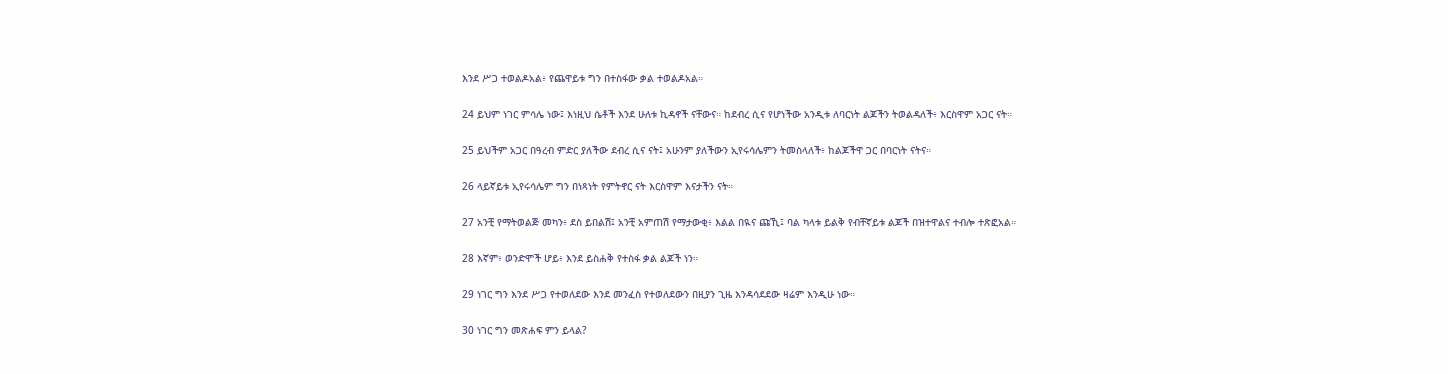እንደ ሥጋ ተወልዶአል፥ የጨዋይቱ ግን በተስፋው ቃል ተወልዶአል።

24 ይህም ነገር ምሳሌ ነው፤ እነዚህ ሴቶች እንደ ሁለቱ ኪዳኖች ናቸውና። ከደብረ ሲና የሆነችው አንዲቱ ለባርነት ልጆችን ትወልዳለች፥ እርስዋም አጋር ናት።

25 ይህችም አጋር በዓረብ ምድር ያለችው ደብረ ሲና ናት፤ አሁንም ያለችውን ኢየሩሳሌምን ትመስላለች፥ ከልጆችዋ ጋር በባርነት ናትና።

26 ላይኛይቱ ኢየሩሳሌም ግን በነጻነት የምትኖር ናት እርስዋም እናታችን ናት።

27 አንቺ የማትወልጅ መካን፥ ደስ ይበልሽ፤ አንቺ አምጠሽ የማታውቂ፥ እልል በዪና ጩኺ፤ ባል ካላቱ ይልቅ የብቸኛይቱ ልጆች በዝተዋልና ተብሎ ተጽፎአል።

28 እኛም፥ ወንድሞች ሆይ፥ እንደ ይስሐቅ የተስፋ ቃል ልጆች ነን።

29 ነገር ግን እንደ ሥጋ የተወለደው እንደ መንፈስ የተወለደውን በዚያን ጊዜ እንዳሳደደው ዛሬም እንዲሁ ነው።

30 ነገር ግን መጽሐፍ ምን ይላል?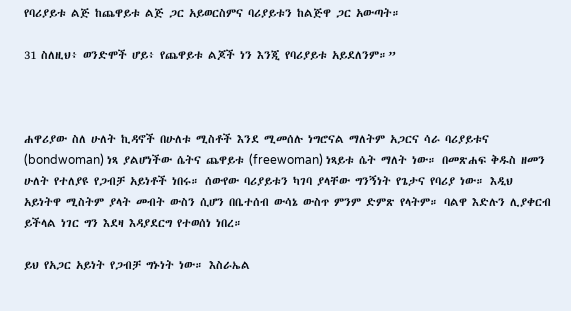የባሪያይቱ ልጅ ከጨዋይቱ ልጅ ጋር አይወርስምና ባሪያይቱን ከልጅዋ ጋር አውጣት።

31 ስለዚህ፥ ወንድሞች ሆይ፥ የጨዋይቱ ልጆች ነን እንጂ የባሪያይቱ አይደለንም።”



ሐዋሪያው ስለ ሁለት ኪዳኖች በሁለቱ ሚስቶች እንደ ሚመሰሉ ነግሮናል ማለትም አጋርና ሳራ ባሪያይቱና (bondwoman) ነጻ ያልሆነችው ሴትና ጨዋይቱ (freewoman) ነጻይቱ ሴት ማለት ነው። በመጽሐፍ ቅዱስ ዘመን ሁለት የተለያዩ የጋብቻ አይነቶች ነበሩ። ሰውየው ባሪያይቱን ካገባ ያላቸው ግንኝነት የጌታና የባሪያ ነው። እዲህ አይነትዋ ሚስትም ያላት መብት ውስን ሲሆን በቤተሰብ ውሳኔ ውስጥ ምንም ድምጽ የላትም። ባልዋ እድሉን ሊያቀርብ ይችላል ነገር ግን እደዛ እዳያደርግ የተወሰነ ነበረ።

ይህ የአጋር አይነት የጋብቻ ግኑነት ነው። እስራኤል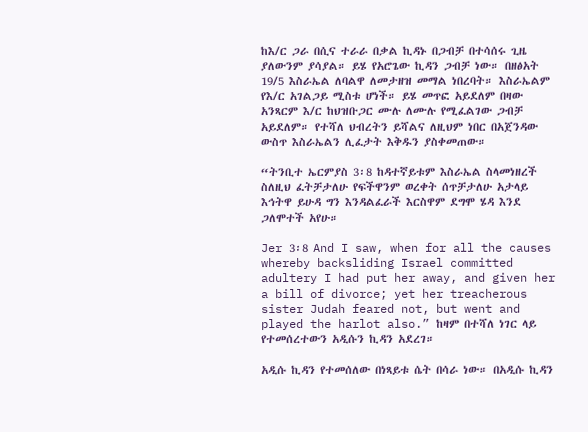ከእ/ር ጋራ በሲና ተራራ በቃል ኪዳኑ በጋብቻ በተሳሰሩ ጊዜ ያለውንም ያሳያል። ይሄ የአሮጌው ኪዳን ጋብቻ ነው። በዘፅአት 19/5 እስራኤል ለባልዋ ለመታዘዝ መማል ነበረባት። እስራኤልም የእ/ር አገልጋይ ሚስቱ ሆነች። ይሄ መጥፎ አይደለም በዛው አንጻርም እ/ር ከህዝቡጋር ሙሉ ለሙሉ የሚፈልገው ጋብቻ አይደለም። የተሻለ ህብረትን ይሻልና ለዚህም ነበር በአጀንዳው ውስጥ እስራኤልን ሊፈታት እቅዱን ያስቀመጠው።

“ትንቢተ ኤርምያስ 3፡8 ከዳተኛይቱም እስራኤል ስላመነዘረች ስለዚህ ፈትቻታለሁ የፍችዋንም ወረቀት ሰጥቻታለሁ አታላይ እኅትዋ ይሁዳ ግን እንዳልፈራች እርስዋም ደግሞ ሄዳ እንደ ጋለሞተች አየሁ።

Jer 3፡8 And I saw, when for all the causes whereby backsliding Israel committed adultery I had put her away, and given her a bill of divorce; yet her treacherous sister Judah feared not, but went and played the harlot also.” ከዛም በተሻለ ነገር ላይ የተመሰረተውን አዲሱን ኪዳን አደረገ።

አዲሱ ኪዳን የተመሰለው በነጻይቱ ሴት በሳራ ነው። በአዲሱ ኪዳን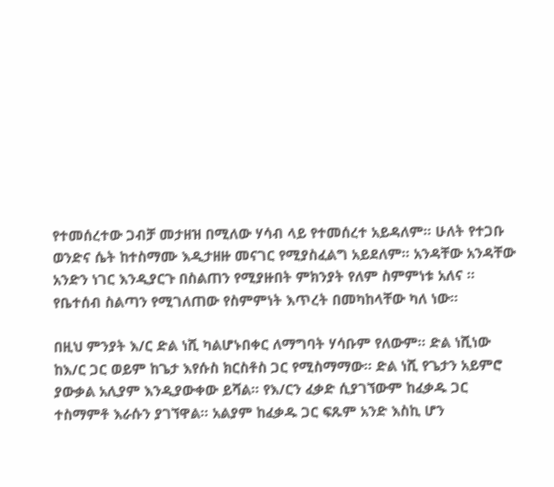የተመሰረተው ጋብቻ መታዘዝ በሚለው ሃሳብ ላይ የተመሰረተ አይዳለም። ሁለት የተጋቡ ወንድና ሴት ከተስማሙ እዲታዘዙ መናገር የሚያስፈልግ አይደለም። አንዳቸው አንዳቸው አንድን ነገር እንዲያርጉ በስልጠን የሚያዙበት ምክንያት የለም ስምምነቱ አለና ። የቤተሰብ ስልጣን የሚገለጠው የስምምነት እጥረት በመካከላቸው ካለ ነው።

በዚህ ምንያት እ/ር ድል ነሺ ካልሆኑበቀር ለማግባት ሃሳቡም የለውም። ድል ነሺነው ከእ/ር ጋር ወይም ከጌታ እየሱስ ክርስቶስ ጋር የሚስማማው። ድል ነሺ የጌታን አይምሮ ያውቃል አሊያም እንዲያውቀው ይሻል። የእ/ርን ፈቃድ ሲያገኘውም ከፈቃዱ ጋር ተስማምቶ እራሱን ያገኘዋል። አልያም ከፈቃዱ ጋር ፍጹም አንድ እስኪ ሆን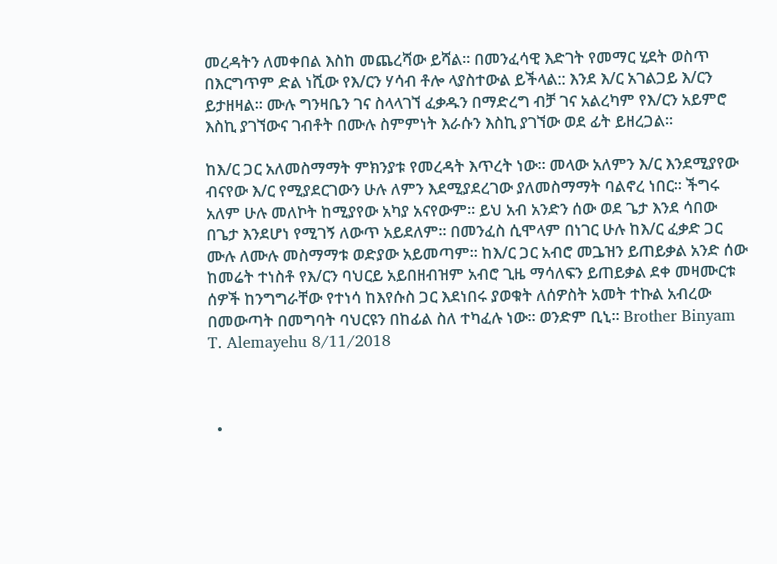መረዳትን ለመቀበል እስከ መጨረሻው ይሻል። በመንፈሳዊ እድገት የመማር ሂደት ወስጥ በእርግጥም ድል ነሺው የእ/ርን ሃሳብ ቶሎ ላያስተውል ይችላል:: እንደ እ/ር አገልጋይ እ/ርን ይታዘዛል። ሙሉ ግንዛቤን ገና ስላላገኘ ፈቃዱን በማድረግ ብቻ ገና አልረካም የእ/ርን አይምሮ እስኪ ያገኘውና ገብቶት በሙሉ ስምምነት እራሱን እስኪ ያገኘው ወደ ፊት ይዘረጋል።

ከእ/ር ጋር አለመስማማት ምክንያቱ የመረዳት እጥረት ነው። መላው አለምን እ/ር እንደሚያየው ብናየው እ/ር የሚያደርገውን ሁሉ ለምን እደሚያደረገው ያለመስማማት ባልኖረ ነበር። ችግሩ አለም ሁሉ መለኮት ከሚያየው አካያ አናየውም። ይህ አብ አንድን ሰው ወደ ጌታ እንደ ሳበው በጌታ እንደሆነ የሚገኝ ለውጥ አይደለም። በመንፈስ ሲሞላም በነገር ሁሉ ከእ/ር ፈቃድ ጋር ሙሉ ለሙሉ መስማማቱ ወድያው አይመጣም። ከእ/ር ጋር አብሮ መጔዝን ይጠይቃል አንድ ሰው ከመሬት ተነስቶ የእ/ርን ባህርይ አይበዘብዝም አብሮ ጊዜ ማሳለፍን ይጠይቃል ደቀ መዛሙርቱ ሰዎች ከንግግራቸው የተነሳ ከእየሱስ ጋር እደነበሩ ያወቁት ለሰዎስት አመት ተኩል አብረው በመውጣት በመግባት ባህርዩን በከፊል ስለ ተካፈሉ ነው። ወንድም ቢኒ። Brother Binyam T. Alemayehu 8/11/2018



  •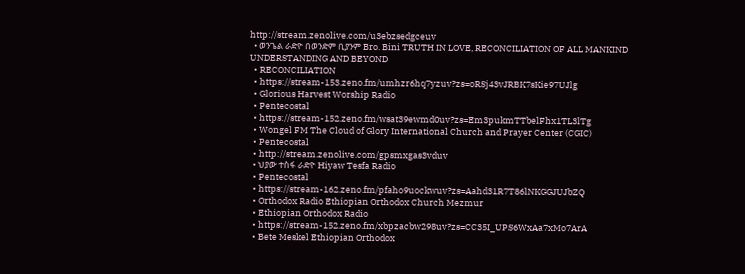http://stream.zenolive.com/u3ebzsedgceuv
  • ወንጌል ራድዮ በወንድም ቢያንም Bro. Bini TRUTH IN LOVE, RECONCILIATION OF ALL MANKIND UNDERSTANDING AND BEYOND
  • RECONCILIATION
  • https://stream-153.zeno.fm/umhzr6hq7yzuv?zs=oRSj43vJRBK7sKie97UJlg
  • Glorious Harvest Worship Radio
  • Pentecostal
  • https://stream-152.zeno.fm/wsat39ewmd0uv?zs=Em3pukmTTbelFhx1TL3lTg
  • Wongel FM The Cloud of Glory International Church and Prayer Center (CGIC)
  • Pentecostal
  • http://stream.zenolive.com/gpsmxgas3vduv
  • ህያው ተስፋ ራድዮ Hiyaw Tesfa Radio
  • Pentecostal
  • https://stream-162.zeno.fm/pfaho9uockwuv?zs=Aahd31R7T86lNKGGJUJbZQ
  • Orthodox Radio Ethiopian Orthodox Church Mezmur
  • Ethiopian Orthodox Radio
  • https://stream-152.zeno.fm/xbpzacbw298uv?zs=CC35I_UPS6WxAa7xMo7ArA
  • Bete Meskel Ethiopian Orthodox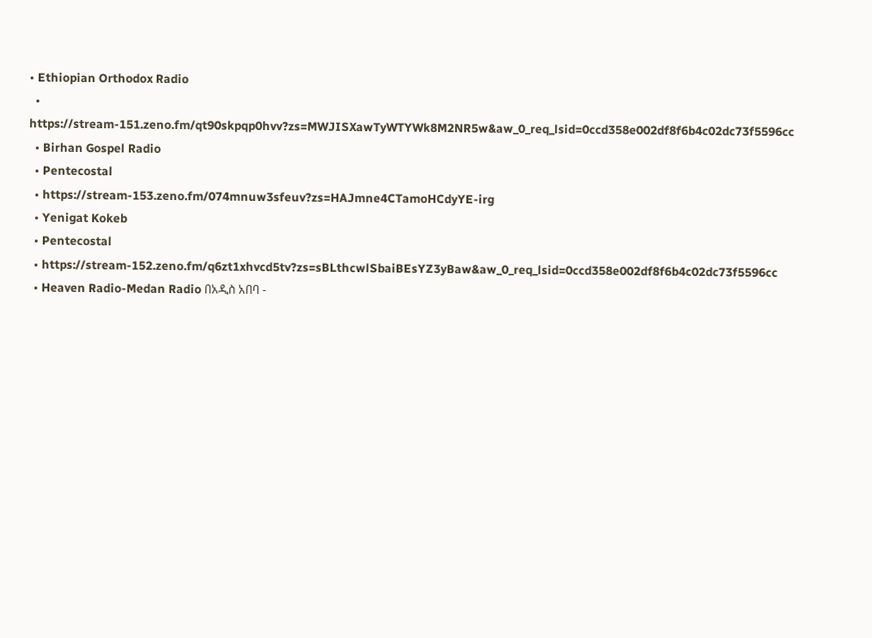• Ethiopian Orthodox Radio
  • https://stream-151.zeno.fm/qt90skpqp0hvv?zs=MWJISXawTyWTYWk8M2NR5w&aw_0_req_lsid=0ccd358e002df8f6b4c02dc73f5596cc
  • Birhan Gospel Radio
  • Pentecostal
  • https://stream-153.zeno.fm/074mnuw3sfeuv?zs=HAJmne4CTamoHCdyYE-irg
  • Yenigat Kokeb
  • Pentecostal
  • https://stream-152.zeno.fm/q6zt1xhvcd5tv?zs=sBLthcwlSbaiBEsYZ3yBaw&aw_0_req_lsid=0ccd358e002df8f6b4c02dc73f5596cc
  • Heaven Radio-Medan Radio በአዲስ አበባ -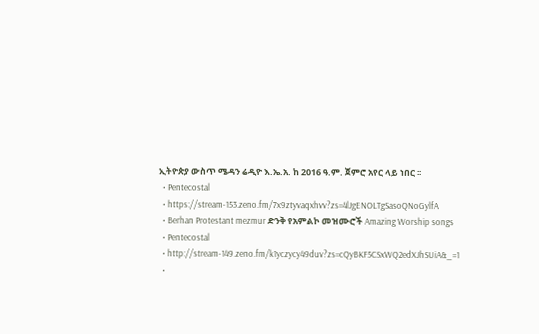ኢትዮጵያ ውስጥ ሜዳን ሬዲዮ እ.ኤ.አ. ከ 2016 ዓ.ም. ጀምሮ አየር ላይ ነበር ፡፡
  • Pentecostal
  • https://stream-153.zeno.fm/7x9ztyvaqxhvv?zs=4lJgENOLTgSasoQNoGylfA
  • Berhan Protestant mezmur ድንቅ የአምልኮ መዝሙሮች Amazing Worship songs
  • Pentecostal
  • http://stream-149.zeno.fm/k1yczycy49duv?zs=cQyBKF5CSxWQ2edXJhSUiA&_=1
  •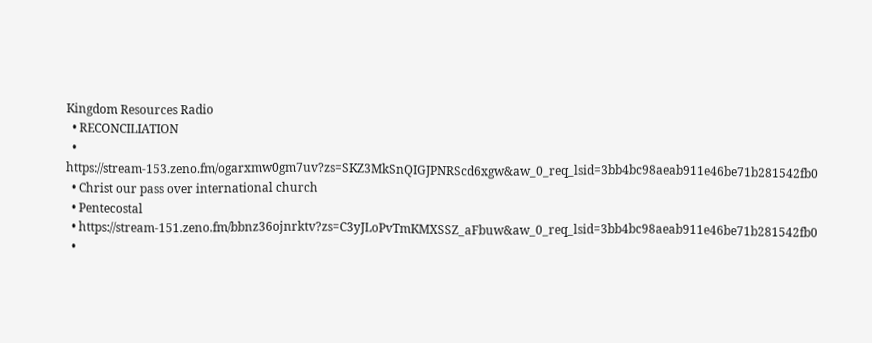Kingdom Resources Radio
  • RECONCILIATION
  • https://stream-153.zeno.fm/ogarxmw0gm7uv?zs=SKZ3MkSnQIGJPNRScd6xgw&aw_0_req_lsid=3bb4bc98aeab911e46be71b281542fb0
  • Christ our pass over international church
  • Pentecostal
  • https://stream-151.zeno.fm/bbnz36ojnrktv?zs=C3yJLoPvTmKMXSSZ_aFbuw&aw_0_req_lsid=3bb4bc98aeab911e46be71b281542fb0
  •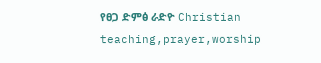የፀጋ ድምፅ ራድዮ Christian teaching,prayer,worship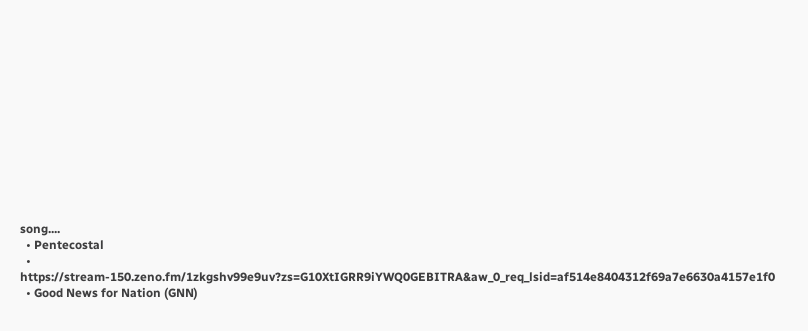song....
  • Pentecostal
  • https://stream-150.zeno.fm/1zkgshv99e9uv?zs=G10XtIGRR9iYWQ0GEBITRA&aw_0_req_lsid=af514e8404312f69a7e6630a4157e1f0
  • Good News for Nation (GNN)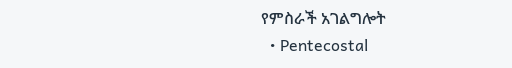የምስራች አገልግሎት
  • Pentecostal